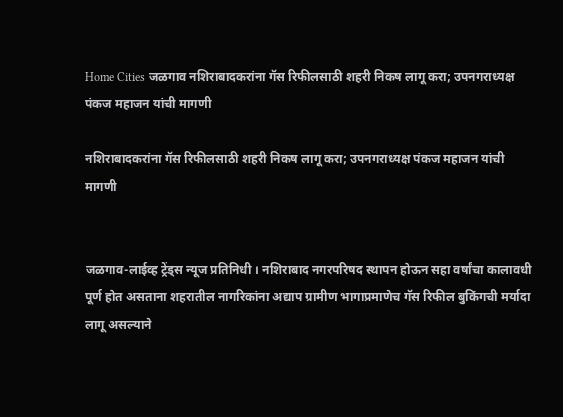Home Cities जळगाव नशिराबादकरांना गॅस रिफीलसाठी शहरी निकष लागू करा; उपनगराध्यक्ष पंकज महाजन यांची मागणी

नशिराबादकरांना गॅस रिफीलसाठी शहरी निकष लागू करा; उपनगराध्यक्ष पंकज महाजन यांची मागणी


जळगाव-लाईव्ह ट्रेंड्स न्यूज प्रतिनिधी । नशिराबाद नगरपरिषद स्थापन होऊन सहा वर्षांचा कालावधी पूर्ण होत असताना शहरातील नागरिकांना अद्याप ग्रामीण भागाप्रमाणेच गॅस रिफील बुकिंगची मर्यादा लागू असल्याने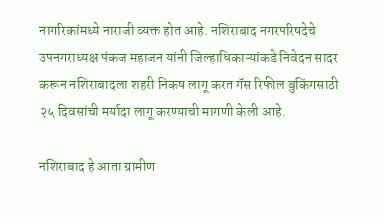नागरिकांमध्ये नाराजी व्यक्त होत आहे. नशिराबाद नगरपरिषदेचे उपनगराध्यक्ष पंकज महाजन यांनी जिल्हाधिकाऱ्यांकडे निवेदन सादर करून नशिराबादला शहरी निकष लागू करत गॅस रिफील बुकिंगसाठी २५ दिवसांची मर्यादा लागू करण्याची मागणी केली आहे.

नशिराबाद हे आता ग्रामीण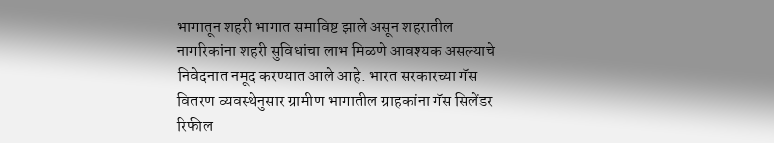भागातून शहरी भागात समाविष्ट झाले असून शहरातील नागरिकांना शहरी सुविधांचा लाभ मिळणे आवश्यक असल्याचे निवेदनात नमूद करण्यात आले आहे. भारत सरकारच्या गॅस वितरण व्यवस्थेनुसार ग्रामीण भागातील ग्राहकांना गॅस सिलेंडर रिफील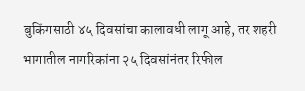बुकिंगसाठी ४५ दिवसांचा कालावधी लागू आहे, तर शहरी भागातील नागरिकांना २५ दिवसांनंतर रिफील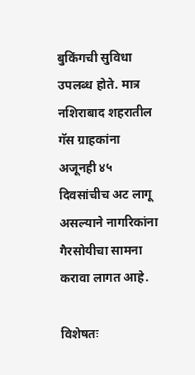बुकिंगची सुविधा उपलब्ध होते. मात्र नशिराबाद शहरातील गॅस ग्राहकांना अजूनही ४५ दिवसांचीच अट लागू असल्याने नागरिकांना गैरसोयीचा सामना करावा लागत आहे.

विशेषतः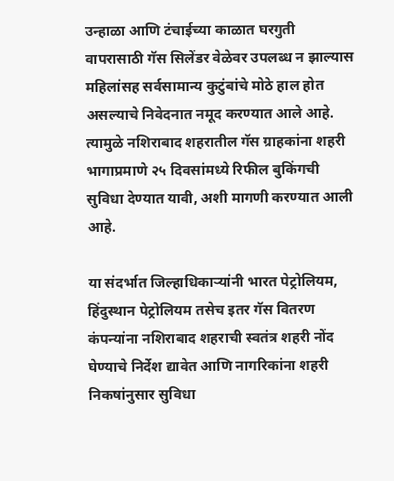उन्हाळा आणि टंचाईच्या काळात घरगुती वापरासाठी गॅस सिलेंडर वेळेवर उपलब्ध न झाल्यास महिलांसह सर्वसामान्य कुटुंबांचे मोठे हाल होत असल्याचे निवेदनात नमूद करण्यात आले आहे. त्यामुळे नशिराबाद शहरातील गॅस ग्राहकांना शहरी भागाप्रमाणे २५ दिवसांमध्ये रिफील बुकिंगची सुविधा देण्यात यावी, अशी मागणी करण्यात आली आहे.

या संदर्भात जिल्हाधिकाऱ्यांनी भारत पेट्रोलियम, हिंदुस्थान पेट्रोलियम तसेच इतर गॅस वितरण कंपन्यांना नशिराबाद शहराची स्वतंत्र शहरी नोंद घेण्याचे निर्देश द्यावेत आणि नागरिकांना शहरी निकषांनुसार सुविधा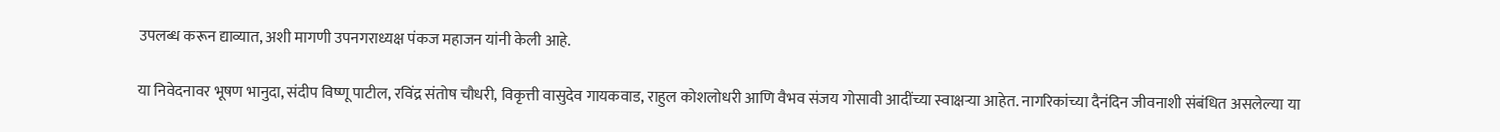उपलब्ध करून द्याव्यात, अशी मागणी उपनगराध्यक्ष पंकज महाजन यांनी केली आहे.

या निवेदनावर भूषण भानुदा, संदीप विष्णू पाटील, रविंद्र संतोष चौधरी, विकृत्ती वासुदेव गायकवाड, राहुल कोशलोधरी आणि वैभव संजय गोसावी आदींच्या स्वाक्षऱ्या आहेत. नागरिकांच्या दैनंदिन जीवनाशी संबंधित असलेल्या या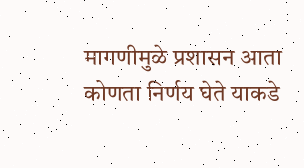मागणीमुळे प्रशासन आता कोणता निर्णय घेते याकडे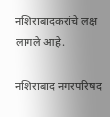नशिराबादकरांचे लक्ष लागले आहे.

नशिराबाद नगरपरिषद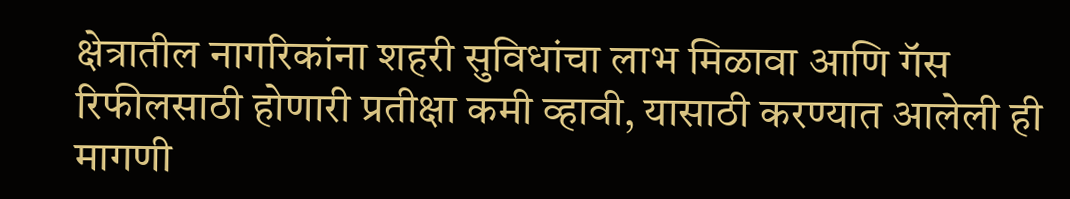क्षेत्रातील नागरिकांना शहरी सुविधांचा लाभ मिळावा आणि गॅस रिफीलसाठी होणारी प्रतीक्षा कमी व्हावी, यासाठी करण्यात आलेली ही मागणी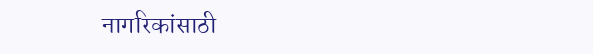नागरिकांसाठी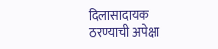दिलासादायक ठरण्याची अपेक्षा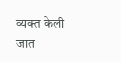व्यक्त केली जात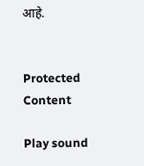आहे.


Protected Content

Play sound